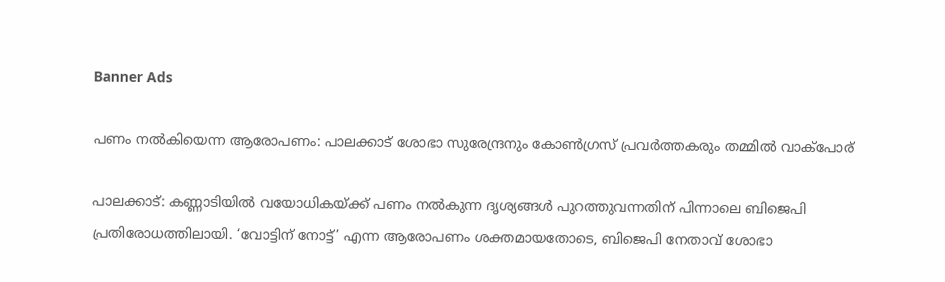Banner Ads

പണം നൽകിയെന്ന ആരോപണം: പാലക്കാട് ശോഭാ സുരേന്ദ്രനും കോൺഗ്രസ് പ്രവർത്തകരും തമ്മിൽ വാക്പോര്

പാലക്കാട്: കണ്ണാടിയിൽ വയോധികയ്ക്ക് പണം നൽകുന്ന ദൃശ്യങ്ങൾ പുറത്തുവന്നതിന് പിന്നാലെ ബിജെപി പ്രതിരോധത്തിലായി. ‘വോട്ടിന് നോട്ട്’ എന്ന ആരോപണം ശക്തമായതോടെ, ബിജെപി നേതാവ് ശോഭാ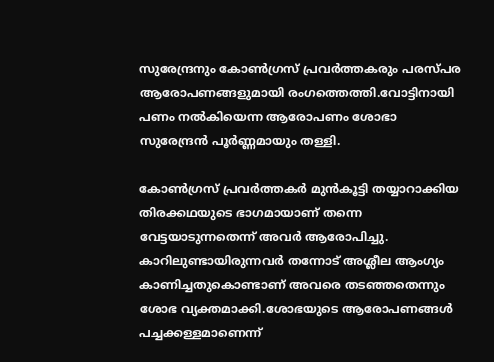സുരേന്ദ്രനും കോൺഗ്രസ് പ്രവർത്തകരും പരസ്പര ആരോപണങ്ങളുമായി രംഗത്തെത്തി.വോട്ടിനായി പണം നൽകിയെന്ന ആരോപണം ശോഭാ സുരേന്ദ്രൻ പൂർണ്ണമായും തള്ളി.

കോൺഗ്രസ് പ്രവർത്തകർ മുൻകൂട്ടി തയ്യാറാക്കിയ തിരക്കഥയുടെ ഭാഗമായാണ് തന്നെ വേട്ടയാടുന്നതെന്ന് അവർ ആരോപിച്ചു. കാറിലുണ്ടായിരുന്നവർ തന്നോട് അശ്ലീല ആംഗ്യം കാണിച്ചതുകൊണ്ടാണ് അവരെ തടഞ്ഞതെന്നും ശോഭ വ്യക്തമാക്കി.ശോഭയുടെ ആരോപണങ്ങൾ പച്ചക്കള്ളമാണെന്ന്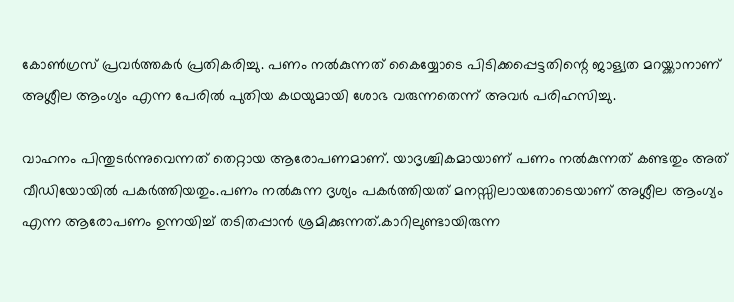കോൺഗ്രസ് പ്രവർത്തകർ പ്രതികരിച്ചു. പണം നൽകുന്നത് കൈയ്യോടെ പിടിക്കപ്പെട്ടതിന്റെ ജാള്യത മറയ്ക്കാനാണ് അശ്ലീല ആംഗ്യം എന്ന പേരിൽ പുതിയ കഥയുമായി ശോഭ വരുന്നതെന്ന് അവർ പരിഹസിച്ചു.

വാഹനം പിന്തുടർന്നുവെന്നത് തെറ്റായ ആരോപണമാണ്. യാദൃശ്ചികമായാണ് പണം നൽകുന്നത് കണ്ടതും അത് വീഡിയോയിൽ പകർത്തിയതും.പണം നൽകുന്ന ദൃശ്യം പകർത്തിയത് മനസ്സിലായതോടെയാണ് അശ്ലീല ആംഗ്യം എന്ന ആരോപണം ഉന്നയിച്ച് തടിതപ്പാൻ ശ്രമിക്കുന്നത്.കാറിലുണ്ടായിരുന്ന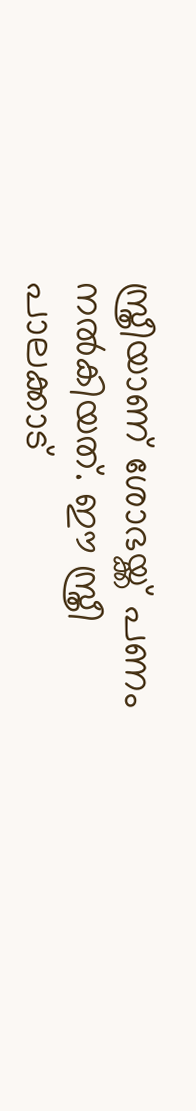സ്ത്രീയാണ് ശോഭയ്ക്ക് പണം നൽകിയത്. ഈ സ്ത്രീ പാലക്കാട്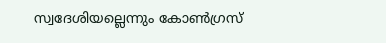സ്വദേശിയല്ലെന്നും കോൺഗ്രസ്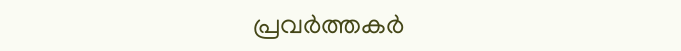പ്രവർത്തകർ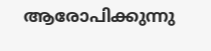ആരോപിക്കുന്നു